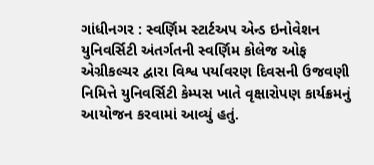ગાંધીનગર : સ્વર્ણિમ સ્ટાર્ટઅપ એન્ડ ઇનોવેશન યુનિવર્સિટી અંતર્ગતની સ્વર્ણિમ કોલેજ ઓફ એગ્રીકલ્ચર દ્વારા વિશ્વ પર્યાવરણ દિવસની ઉજવણી નિમિત્તે યુનિવર્સિટી કેમ્પસ ખાતે વૃક્ષારોપણ કાર્યક્રમનું આયોજન કરવામાં આવ્યું હતું.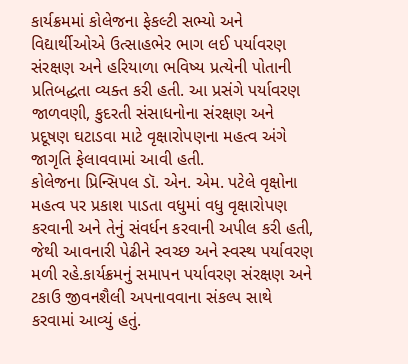કાર્યક્રમમાં કોલેજના ફેકલ્ટી સભ્યો અને વિદ્યાર્થીઓએ ઉત્સાહભેર ભાગ લઈ પર્યાવરણ સંરક્ષણ અને હરિયાળા ભવિષ્ય પ્રત્યેની પોતાની પ્રતિબદ્ધતા વ્યક્ત કરી હતી. આ પ્રસંગે પર્યાવરણ જાળવણી, કુદરતી સંસાધનોના સંરક્ષણ અને પ્રદૂષણ ઘટાડવા માટે વૃક્ષારોપણના મહત્વ અંગે જાગૃતિ ફેલાવવામાં આવી હતી.
કોલેજના પ્રિન્સિપલ ડૉ. એન. એમ. પટેલે વૃક્ષોના મહત્વ પર પ્રકાશ પાડતા વધુમાં વધુ વૃક્ષારોપણ કરવાની અને તેનું સંવર્ધન કરવાની અપીલ કરી હતી, જેથી આવનારી પેઢીને સ્વચ્છ અને સ્વસ્થ પર્યાવરણ મળી રહે.કાર્યક્રમનું સમાપન પર્યાવરણ સંરક્ષણ અને ટકાઉ જીવનશૈલી અપનાવવાના સંકલ્પ સાથે કરવામાં આવ્યું હતું.